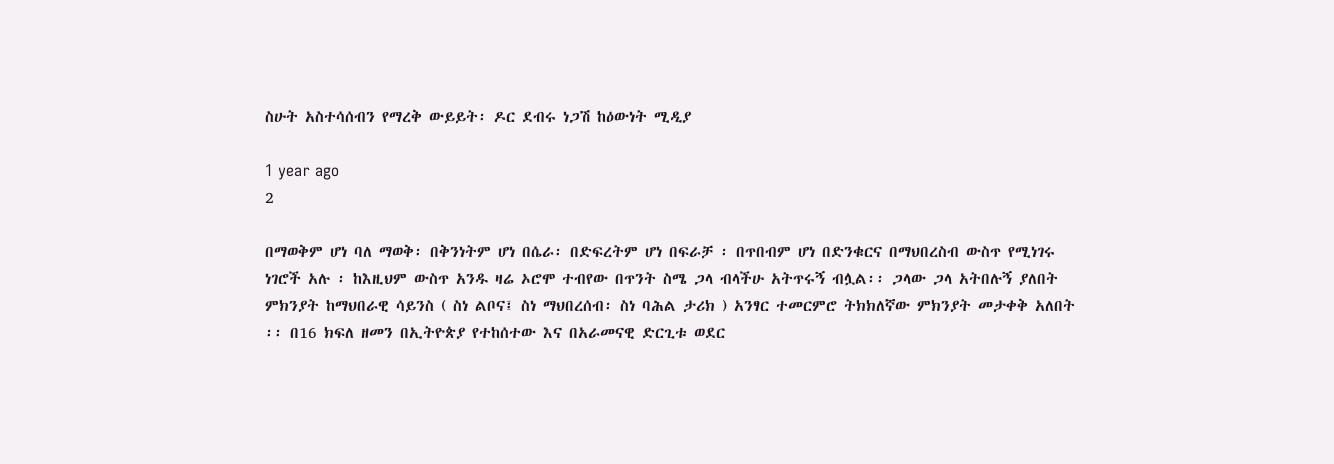ስሁት አስተሳሰብን የማረቅ ውይይት፡ ዶር ደብሩ ነጋሽ ከዕውነት ሚዲያ

1 year ago
2

በማወቅም ሆነ ባለ ማወቅ፡ በቅንነትም ሆነ በሴራ፡ በድፍረትም ሆነ በፍራቻ ፡ በጥበብም ሆነ በድንቁርና በማህበረስብ ውስጥ የሚነገሩ ነገሮች አሉ ፡ ከእዚህም ውስጥ አንዱ ዛሬ ኦሮሞ ተብየው በጥንት ስሜ ጋላ ብላችሁ አትጥሩኝ ብሏል፡፡ ጋላው ጋላ አትበሉኝ ያለበት ምክንያት ከማህበራዊ ሳይንስ ( ስነ ልቦና፤ ስነ ማህበረሰብ፡ ስነ ባሕል ታሪክ ) አንፃር ተመርምሮ ትክክለኛው ምክንያት መታቀቅ አለበት ፡፡ በ16 ክፍለ ዘመን በኢትዮጵያ የተከሰተው እና በአራመናዊ ድርጊቱ ወደር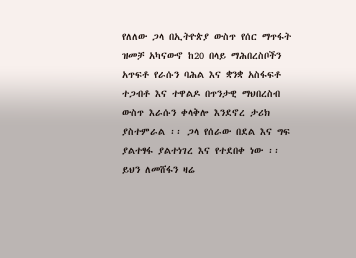የለለው ጋላ በኢትዮጵያ ውስጥ የሰር ማጥፋት ዝመቻ አካናውኖ ከ20 በላይ ማሕበረስቦችን አጥፍቶ የራሱን ባሕል እና ቋንቋ አስፋፍቶ ተጋብቶ እና ተዋልዶ በጥንታዊ ማህበረስብ ውስጥ እራሱን ቀላቅሎ እንደኖረ ታሪክ ያስተምራል ፡፡ ጋላ የሰራው በደል እና ግፍ ያልተፃፋ ያልተነገረ እና የተደበቀ ነው ፡፡ ይህን ለመሸፋን ዛሬ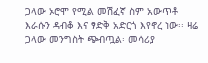ጋላው ኦሮሞ የሚል መሽፈኛ ስም አውጥቶ እራሱን ዳብቆ እና ፃድቅ አድርጎ እየኖረ ነው፡፡ ዛሬ ጋላው መንግስት ጭብጧል፡ መሳሪያ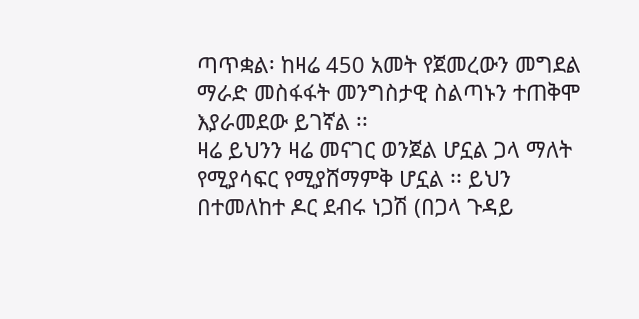ጣጥቋል፡ ከዛሬ 450 አመት የጀመረውን መግደል ማራድ መስፋፋት መንግስታዊ ስልጣኑን ተጠቅሞ እያራመደው ይገኛል ፡፡
ዛሬ ይህንን ዛሬ መናገር ወንጀል ሆኗል ጋላ ማለት የሚያሳፍር የሚያሸማምቅ ሆኗል ፡፡ ይህን በተመለከተ ዶር ደብሩ ነጋሽ (በጋላ ጉዳይ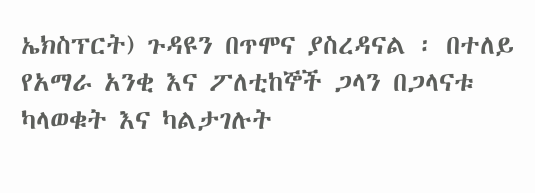ኤክስፕርት) ጉዳዩን በጥሞና ያስረዳናል ፡ በተለይ የአማራ አንቂ እና ፖለቲከኞች ጋላን በጋላናቱ ካላወቁት እና ካልታገሉት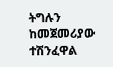ትግሉን ከመጀመሪያው ተሽንፈዋል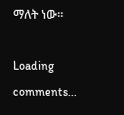ማለት ነው፡፡

Loading comments...